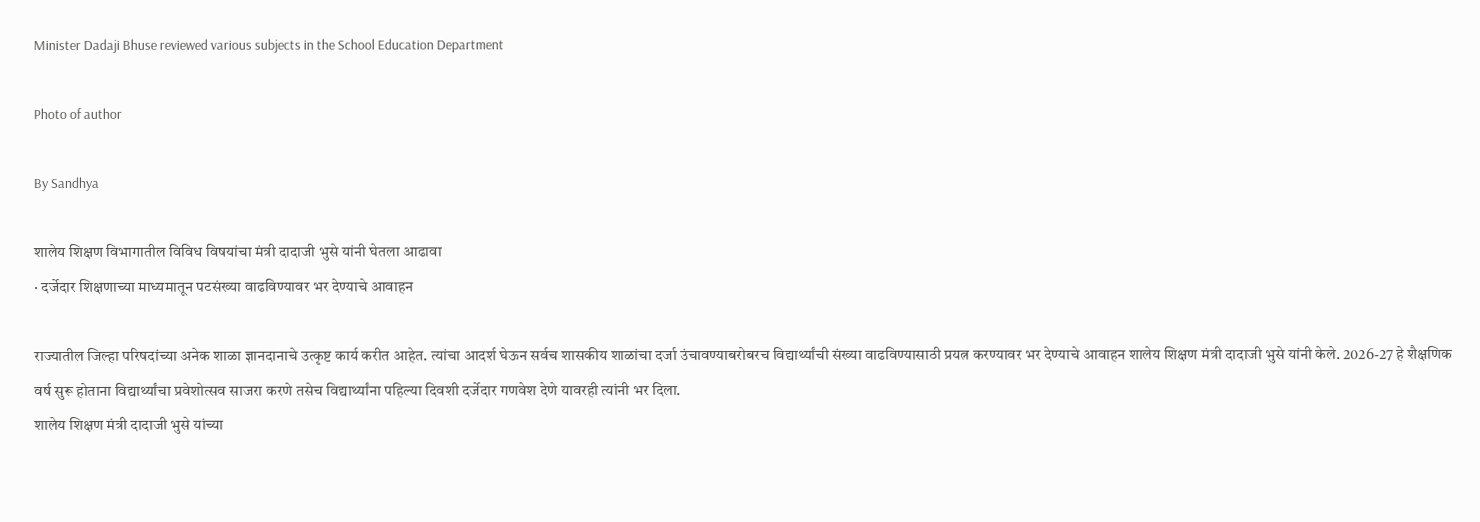Minister Dadaji Bhuse reviewed various subjects in the School Education Department

Photo of author

By Sandhya

शालेय शिक्षण विभागातील विविध विषयांचा मंत्री दादाजी भुसे यांनी घेतला आढावा
· दर्जेदार शिक्षणाच्या माध्यमातून पटसंख्या वाढविण्यावर भर देण्याचे आवाहन

राज्यातील जिल्हा परिषदांच्या अनेक शाळा ज्ञानदानाचे उत्कृष्ट कार्य करीत आहेत. त्यांचा आदर्श घेऊन सर्वच शासकीय शाळांचा दर्जा उंचावण्याबरोबरच विद्यार्थ्यांची संख्या वाढविण्यासाठी प्रयत्न करण्यावर भर देण्याचे आवाहन शालेय शिक्षण मंत्री दादाजी भुसे यांनी केले. 2026-27 हे शैक्षणिक वर्ष सुरू होताना विद्यार्थ्यांचा प्रवेशोत्सव साजरा करणे तसेच विद्यार्थ्यांना पहिल्या दिवशी दर्जेदार गणवेश देणे यावरही त्यांनी भर दिला.
शालेय शिक्षण मंत्री दादाजी भुसे यांच्या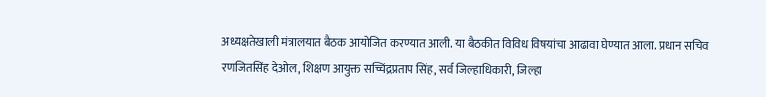अध्यक्षतेखाली मंत्रालयात बैठक आयोजित करण्यात आली. या बैठकीत विविध विषयांचा आढावा घेण्यात आला. प्रधान सचिव रणजितसिंह देओल, शिक्षण आयुक्त सच्चिंद्रप्रताप सिंह, सर्व जिल्हाधिकारी, जिल्हा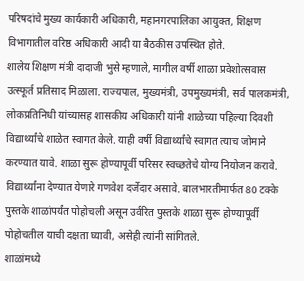परिषदांचे मुख्य कार्यकारी अधिकारी, महानगरपालिका आयुक्त, शिक्षण विभागातील वरिष्ठ अधिकारी आदी या बैठकीस उपस्थित होते.
शालेय शिक्षण मंत्री दादाजी भुसे म्हणाले, मागील वर्षी शाळा प्रवेशोत्सवास उत्स्फूर्त प्रतिसाद मिळाला. राज्यपाल, मुख्यमंत्री, उपमुख्यमंत्री, सर्व पालकमंत्री, लोकप्रतिनिधी यांच्यासह शासकीय अधिकारी यांनी शाळेच्या पहिल्या दिवशी विद्यार्थ्यांचे शाळेत स्वागत केले. याही वर्षी विद्यार्थ्यांचे स्वागत त्याच जोमाने करण्यात यावे. शाळा सुरू होण्यापूर्वी परिसर स्वच्छतेचे योग्य नियोजन करावे. विद्यार्थ्यांना देण्यात येणारे गणवेश दर्जेदार असावे. बालभारतीमार्फत 80 टक्के पुस्तके शाळांपर्यंत पोहोचली असून उर्वरित पुस्तके शाळा सुरू होण्यापूर्वी पोहोचतील याची दक्षता घ्यावी, असेही त्यांनी सांगितले.
शाळांमध्ये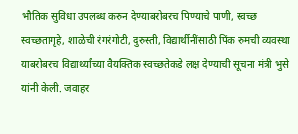भौतिक सुविधा उपलब्ध करुन देण्याबरोबरच पिण्याचे पाणी, स्वच्छ स्वच्छतागृहे, शाळेची रंगरंगोटी, दुरुस्ती, विद्यार्थीनींसाठी पिंक रुमची व्यवस्था याबरोबरच विद्यार्थ्यांच्या वैयक्तिक स्वच्छतेकडे लक्ष देण्याची सूचना मंत्री भुसे यांनी केली. जवाहर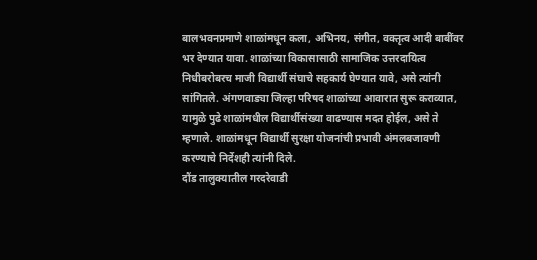बालभवनप्रमाणे शाळांमधून कला, अभिनय, संगीत, वक्तृत्व आदी बाबींवर भर देण्यात यावा. शाळांच्या विकासासाठी सामाजिक उत्तरदायित्व निधीबरोबरच माजी विद्यार्थी संघाचे सहकार्य घेण्यात यावे, असे त्यांनी सांगितले. अंगणवाड्या जिल्हा परिषद शाळांच्या आवारात सुरू कराव्यात, यामुळे पुढे शाळांमधील विद्यार्थीसंख्या वाढण्यास मदत होईल, असे ते म्हणाले. शाळांमधून विद्यार्थी सुरक्षा योजनांची प्रभावी अंमलबजावणी करण्याचे निर्देशही त्यांनी दिले.
दौंड तालुक्यातील गरदरेवाडी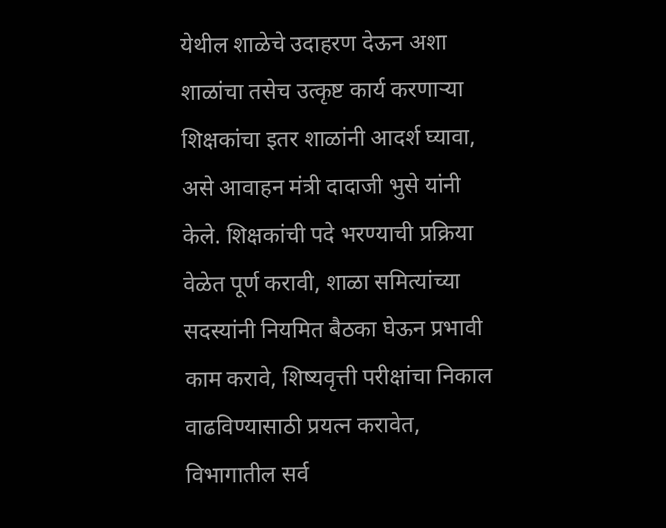येथील शाळेचे उदाहरण देऊन अशा शाळांचा तसेच उत्कृष्ट कार्य करणाऱ्या शिक्षकांचा इतर शाळांनी आदर्श घ्यावा, असे आवाहन मंत्री दादाजी भुसे यांनी केले. शिक्षकांची पदे भरण्याची प्रक्रिया वेळेत पूर्ण करावी, शाळा समित्यांच्या सदस्यांनी नियमित बैठका घेऊन प्रभावी काम करावे, शिष्यवृत्ती परीक्षांचा निकाल वाढविण्यासाठी प्रयत्न करावेत, विभागातील सर्व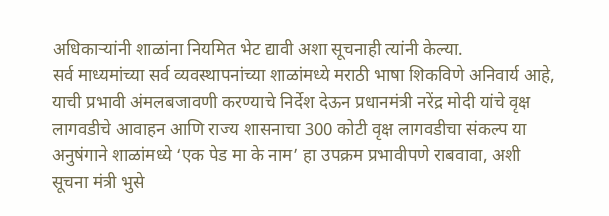अधिकाऱ्यांनी शाळांना नियमित भेट द्यावी अशा सूचनाही त्यांनी केल्या.
सर्व माध्यमांच्या सर्व व्यवस्थापनांच्या शाळांमध्ये मराठी भाषा शिकविणे अनिवार्य आहे, याची प्रभावी अंमलबजावणी करण्याचे निर्देश देऊन प्रधानमंत्री नरेंद्र मोदी यांचे वृक्ष लागवडीचे आवाहन आणि राज्य शासनाचा 300 कोटी वृक्ष लागवडीचा संकल्प या अनुषंगाने शाळांमध्ये ‘एक पेड मा के नाम’ हा उपक्रम प्रभावीपणे राबवावा, अशी सूचना मंत्री भुसे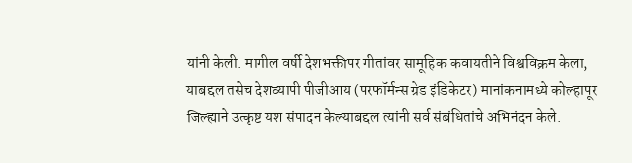यांनी केली. मागील वर्षी देशभक्तीपर गीतांवर सामूहिक कवायतीने विश्वविक्रम केला, याबद्दल तसेच देशव्यापी पीजीआय (परफॉर्मन्स ग्रेड इंडिकेटर) मानांकनामध्ये कोल्हापूर जिल्ह्याने उत्कृष्ट यश संपादन केल्याबद्दल त्यांनी सर्व संबंधितांचे अभिनंदन केले.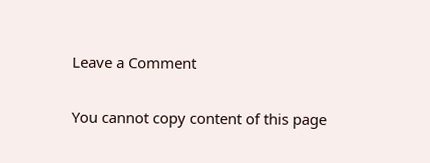Leave a Comment

You cannot copy content of this page